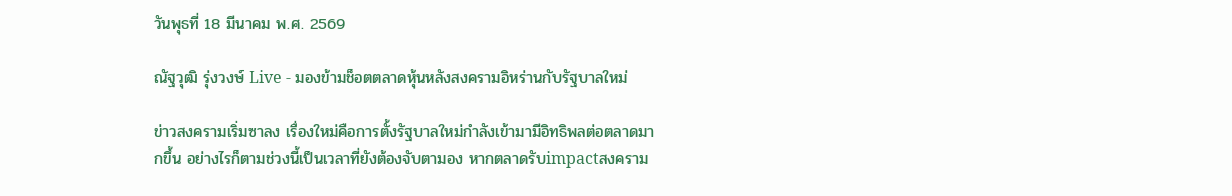วันพุธที่ 18 มีนาคม พ.ศ. 2569

ณัฐวุฒิ รุ่งวงษ์ Live - มองข้ามช็อตตลาดหุ้นหลังสงครามอิหร่านกับรัฐบาลใหม่

ข่าวสงครามเริ่มซาลง เรื่องใหม่คือการตั้งรัฐบาลใหม่กำลังเข้ามามีอิทธิพลต่อตลาดมากขึ้น อย่างไรก็ตามช่วงนี้เป็นเวลาที่ยังต้องจับตามอง หากตลาดรับimpactสงคราม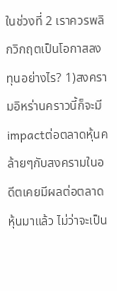ในช่วงที่ 2 เราควรพลิกวิกฤตเป็นโอกาสลงทุนอย่างไร? 1)สงครามอิหร่านคราวนี้ก็จะมีimpactต่อตลาดหุ้นคล้ายๆกับสงครามในอดีตเคยมีผลต่อตลาดหุ้นมาแล้ว ไม่ว่าจะเป็น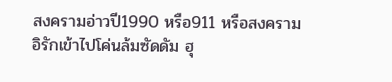สงครามอ่าวปี1990 หรือ911 หรือสงครามอิรักเข้าไปโค่นล้มซัดดัม ฮุ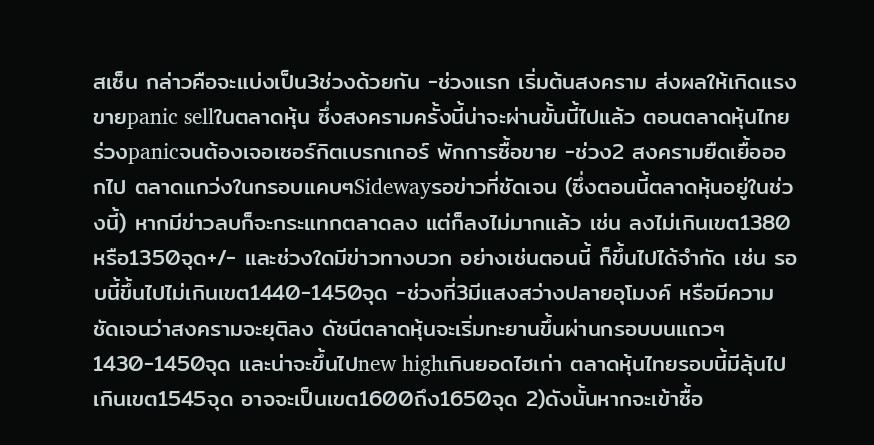สเซ็น กล่าวคือจะแบ่งเป็น3ช่วงด้วยกัน -ช่วงแรก เริ่มต้นสงคราม ส่งผลให้เกิดแรงขายpanic sellในตลาดหุ้น ซึ่งสงครามครั้งนี้น่าจะผ่านขั้นนี้ไปแล้ว ตอนตลาดหุ้นไทยร่วงpanicจนต้องเจอเซอร์กิตเบรกเกอร์ พักการซื้อขาย -ช่วง2 สงครามยืดเยื้อออกไป ตลาดแกว่งในกรอบแคบๆSidewayรอข่าวที่ชัดเจน (ซึ่งตอนนี้ตลาดหุ้นอยู่ในช่วงนี้) หากมีข่าวลบก็จะกระแทกตลาดลง แต่ก็ลงไม่มากแล้ว เช่น ลงไม่เกินเขต1380หรือ1350จุด+/- และช่วงใดมีข่าวทางบวก อย่างเช่นตอนนี้ ก็ขึ้นไปได้จำกัด เช่น รอบนี้ขึ้นไปไม่เกินเขต1440-1450จุด -ช่วงที่3มีแสงสว่างปลายอุโมงค์ หรือมีความชัดเจนว่าสงครามจะยุติลง ดัชนีตลาดหุ้นจะเริ่มทะยานขึ้นผ่านกรอบบนแถวๆ1430-1450จุด และน่าจะขึ้นไปnew highเกินยอดไฮเก่า ตลาดหุ้นไทยรอบนี้มีลุ้นไปเกินเขต1545จุด อาจจะเป็นเขต1600ถึง1650จุด 2)ดังนั้นหากจะเข้าซื้อ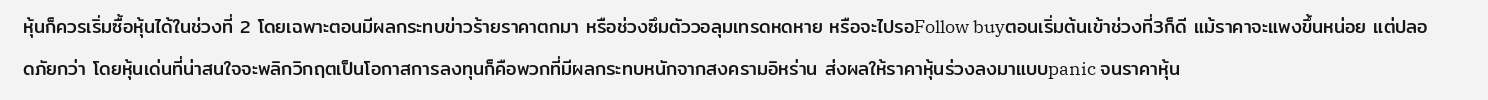หุ้นก็ควรเริ่มซื้อหุ้นได้ในช่วงที่ 2 โดยเฉพาะตอนมีผลกระทบข่าวร้ายราคาตกมา หรือช่วงซึมตัววอลุมเทรดหดหาย หรือจะไปรอFollow buyตอนเริ่มต้นเข้าช่วงที่3ก็ดี แม้ราคาจะแพงขึ้นหน่อย แต่ปลอดภัยกว่า โดยหุ้นเด่นที่น่าสนใจจะพลิกวิกฤตเป็นโอกาสการลงทุนก็คือพวกที่มีผลกระทบหนักจากสงครามอิหร่าน ส่งผลให้ราคาหุ้นร่วงลงมาแบบpanic จนราคาหุ้น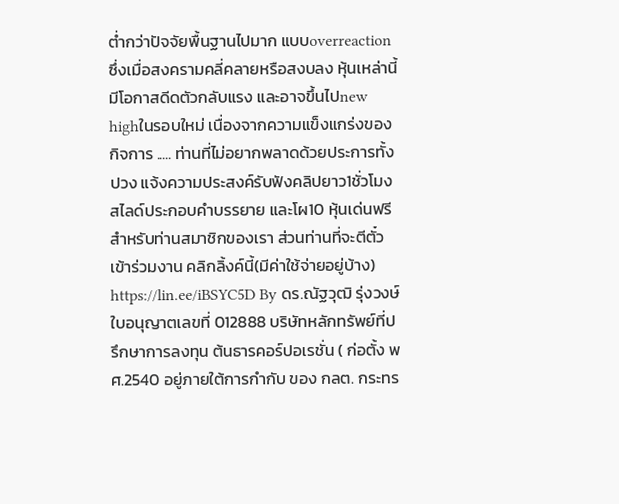ต่ำกว่าปัจจัยพื้นฐานไปมาก แบบoverreaction ซึ่งเมื่อสงครามคลี่คลายหรือสงบลง หุ้นเหล่านี้มีโอกาสดีดตัวกลับแรง และอาจขึ้นไปnew highในรอบใหม่ เนื่องจากความแข็งแกร่งของกิจการ ..... ท่านที่ไม่อยากพลาดด้วยประการทั้งปวง แจ้งความประสงค์รับฟังคลิปยาว1ชั่วโมง สไลด์ประกอบคำบรรยาย และโผ10 หุ้นเด่นฟรี สำหรับท่านสมาชิกของเรา ส่วนท่านที่จะตีตั๋วเข้าร่วมงาน คลิกลิ้งค์นี้(มีค่าใช้จ่ายอยู่บ้าง) https://lin.ee/iBSYC5D By ดร.ณัฐวุฒิ รุ่งวงษ์ ใบอนุญาตเลขที่ 012888 บริษัทหลักทรัพย์ที่ปรึกษาการลงทุน ต้นธารคอร์ปอเรชั่น ( ก่อตั้ง พศ.2540 อยู่ภายใต้การกำกับ ของ กลต. กระทร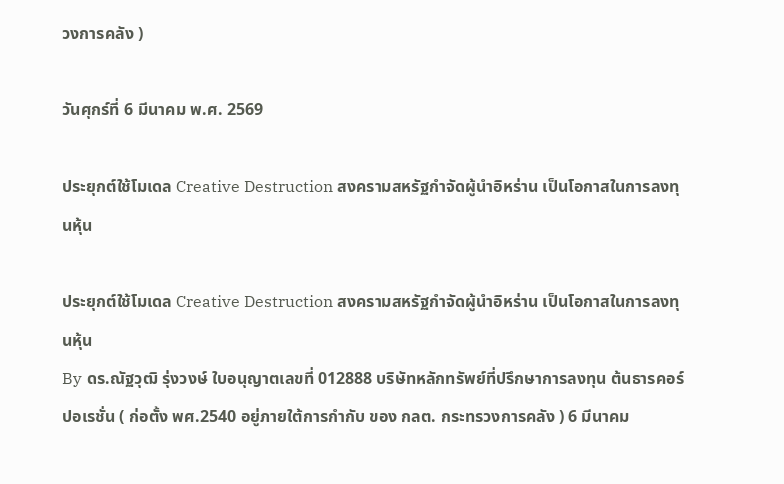วงการคลัง )

วันศุกร์ที่ 6 มีนาคม พ.ศ. 2569

ประยุกต์ใช้โมเดล Creative Destruction สงครามสหรัฐกำจัดผู้นำอิหร่าน เป็นโอกาสในการลงทุนหุ้น

ประยุกต์ใช้โมเดล Creative Destruction สงครามสหรัฐกำจัดผู้นำอิหร่าน เป็นโอกาสในการลงทุนหุ้น
By ดร.ณัฐวุฒิ รุ่งวงษ์ ใบอนุญาตเลขที่ 012888 บริษัทหลักทรัพย์ที่ปรึกษาการลงทุน ต้นธารคอร์ปอเรชั่น ( ก่อตั้ง พศ.2540 อยู่ภายใต้การกำกับ ของ กลต. กระทรวงการคลัง ) 6 มีนาคม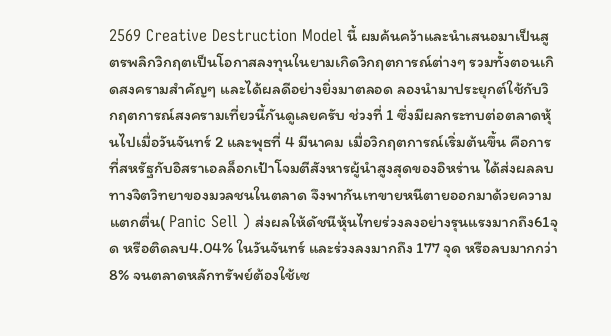2569 Creative Destruction Model นี้ ผมค้นคว้าและนำเสนอมาเป็นสูตรพลิกวิกฤตเป็นโอกาสลงทุนในยามเกิดวิกฤตการณ์ต่างๆ รวมทั้งตอนเกิดสงครามสำคัญๆ และได้ผลดีอย่างยิ่งมาตลอด ลองนำมาประยุกต์ใช้กับวิกฤตการณ์สงครามเที่ยวนี้กันดูเลยครับ ช่วงที่ 1 ซึ่งมีผลกระทบต่อตลาดหุ้นไปเมื่อวันจันทร์ 2 และพุธที่ 4 มีนาคม เมื่อวิกฤตการณ์เริ่มต้นขึ้น คือการที่สหรัฐกับอิสราเอลล็อกเป้าโจมตีสังหารผู้นำสูงสุดของอิหร่าน ได้ส่งผลลบทางจิตวิทยาของมวลชนในตลาด จึงพากันเทขายหนีตายออกมาด้วยความแตกตื่น( Panic Sell ) ส่งผลให้ดัชนีหุ้นไทยร่วงลงอย่างรุนแรงมากถึง61จุด หรือติดลบ4.04% ในวันจันทร์ และร่วงลงมากถึง 177 จุด หรือลบมากกว่า8% จนตลาดหลักทรัพย์ต้องใช้เซ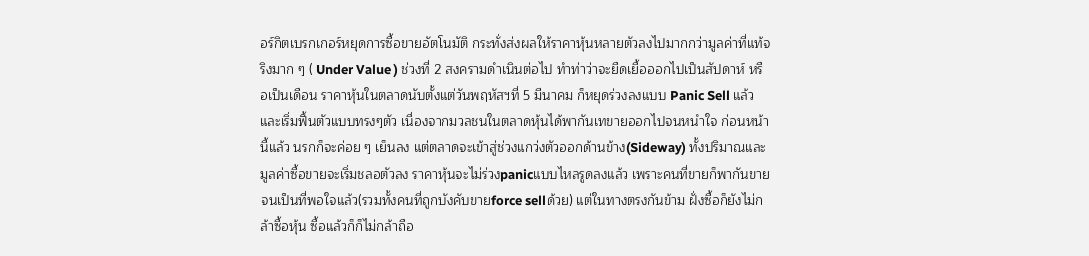อร์กิตเบรกเกอร์หยุดการซื้อขายอัตโนมัติ กระทั่งส่งผลให้ราคาหุ้นหลายตัวลงไปมากกว่ามูลค่าที่แท้จริงมาก ๆ ( Under Value ) ช่วงที่ 2 สงครามดำเนินต่อไป ทำท่าว่าจะยืดเยื้อออกไปเป็นสัปดาห์ หรือเป็นเดือน ราคาหุ้นในตลาดนับตั้งแต่วันพฤหัสฯที่ 5 มีนาคม ก็หยุดร่วงลงแบบ Panic Sell แล้ว และเริ่มฟื้นตัวแบบทรงๆตัว เนื่องจากมวลชนในตลาดหุ้นได้พากันเทขายออกไปจนหนำใจ ก่อนหน้านี้แล้ว นรกก็จะค่อย ๆ เย็นลง แต่ตลาดจะเข้าสู่ช่วงแกว่งตัวออกด้านข้าง(Sideway) ทั้งปริมาณและมูลค่าซื้อขายจะเริ่มชลอตัวลง ราคาหุ้นจะไม่ร่วงpanicแบบไหลรูดลงแล้ว เพราะคนที่ขายก็พากันขายจนเป็นที่พอใจแล้ว(รวมทั้งคนที่ถูกบังคับขายforce sellด้วย) แต่ในทางตรงกันข้าม ฝั่งซื้อก็ยังไม่กล้าซื้อหุ้น ซื้อแล้วก็ก็ไม่กล้าถือ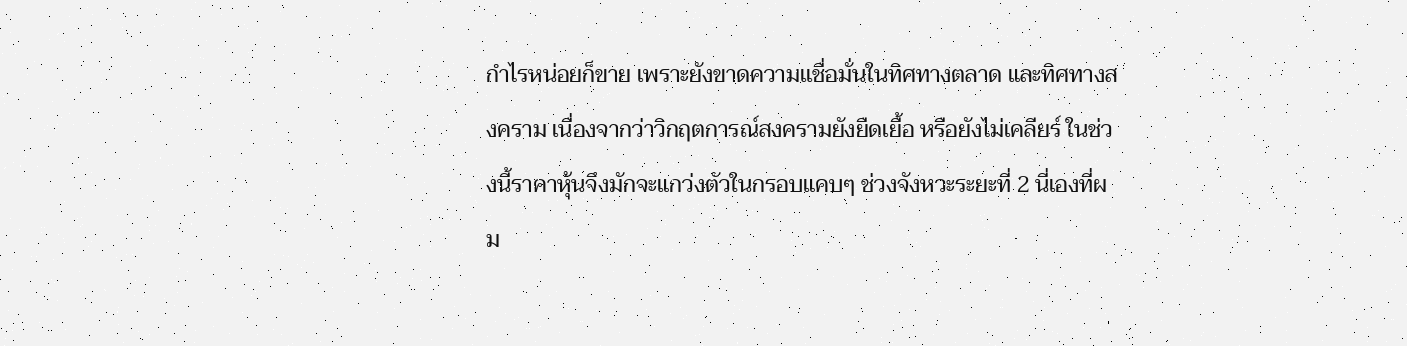กำไรหน่อยก็ขาย เพราะยังขาดความเเชื่อมั่นในทิศทางตลาด และทิศทางสงคราม เนื่องจากว่าวิกฤตการณ์สงครามยังยืดเยื้อ หรือยังไม่เคลียร์ ในช่วงนี้ราคาหุ้นจึงมักจะแกว่งตัวในกรอบแคบๆ ช่วงจังหวะระยะที่ 2 นี่เองที่ผม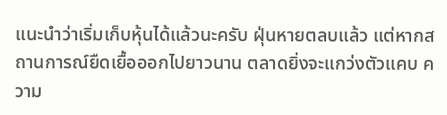แนะนำว่าเริ่มเก็บหุ้นได้แล้วนะครับ ฝุ่นหายตลบแล้ว แต่หากสถานการณ์ยืดเยื้อออกไปยาวนาน ตลาดยิ่งจะแกว่งตัวแคบ ความ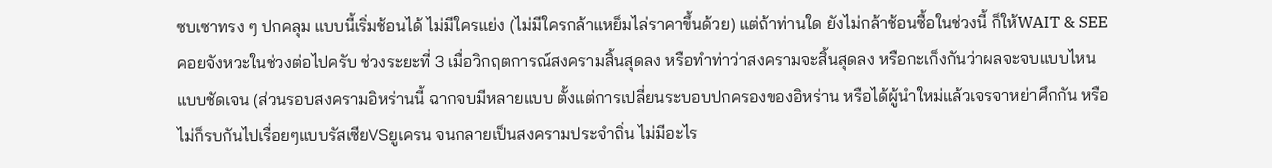ซบเซาทรง ๆ ปกคลุม แบบนี้เริ่มช้อนได้ ไม่มีใครแย่ง (ไม่มีใครกล้าแหย็มไล่ราคาขึ้นด้วย) แต่ถ้าท่านใด ยังไม่กล้าช้อนซื้อในช่วงนี้ ก็ให้WAIT & SEE คอยจังหวะในช่วงต่อไปครับ ช่วงระยะที่ 3 เมื่อวิกฤตการณ์สงครามสิ้นสุดลง หรือทำท่าว่าสงครามจะสิ้นสุดลง หรือกะเก็งกันว่าผลจะจบแบบไหนแบบชัดเจน (ส่วนรอบสงครามอิหร่านนี้ ฉากจบมีหลายแบบ ตั้งแต่การเปลี่ยนระบอบปกครองของอิหร่าน หรือได้ผู้นำใหม่แล้วเจรจาหย่าศึกกัน หรือไม่ก็รบกันไปเรื่อยๆแบบรัสเซียVSยูเครน จนกลายเป็นสงครามประจำถิ่น ไม่มีอะไร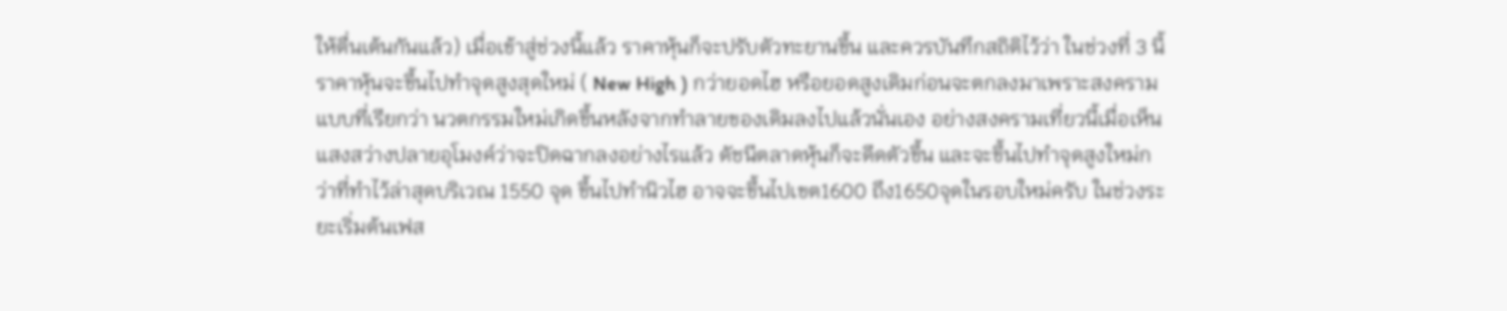ให้ตื่นเต้นกันแล้ว) เมื่อเข้าสู่ช่วงนี้แล้ว ราคาหุ้นก็จะปรับตัวทะยานขึ้น และควรบันทึกสถิติไว้ว่า ในช่วงที่ 3 นี้ราคาหุ้นจะขึ้นไปทำจุดสูงสุดใหม่ ( New High ) กว่ายอดไฮ หรือยอดสูงเดิมก่อนจะตกลงมาเพราะสงคราม แบบที่เรียกว่า นวตกรรมใหม่เกิดขึ้นหลังจากทำลายของเดิมลงไปแล้วนั่นเอง อย่างสงครามเที่ยวนี้เมื่อเห็นแสงสว่างปลายอุโมงค์ว่าจะปิดฉากลงอย่างไรแล้ว ดัชนีตลาดหุ้นก็จะดีดตัวขึ้น และจะขึ้นไปทำจุดสูงใหม่กว่าที่ทำไว้ล่าสุดบริเวณ 1550 จุด ขึ้นไปทำนิวไฮ อาจจะขึ้นไปเขต1600 ถึง1650จุดในรอบใหม่ครับ ในช่วงระยะเริ่มต้นเฟส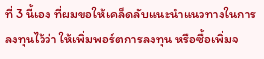ที่ 3 นี้เอง ที่ผมขอให้เคล็ดลับแนะนำแนวทางในการลงทุนไว้ว่า ให้เพิ่มพอร์ตการลงทุน หรือซื้อเพิ่มจ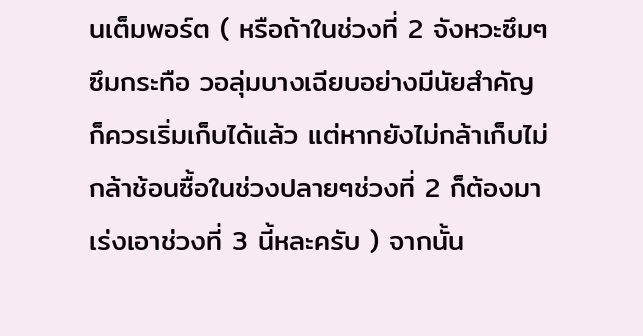นเต็มพอร์ต ( หรือถ้าในช่วงที่ 2 จังหวะซึมๆ ซึมกระทือ วอลุ่มบางเฉียบอย่างมีนัยสำคัญ ก็ควรเริ่มเก็บได้แล้ว แต่หากยังไม่กล้าเก็บไม่กล้าช้อนซื้อในช่วงปลายๆช่วงที่ 2 ก็ต้องมาเร่งเอาช่วงที่ 3 นี้หละครับ ) จากนั้น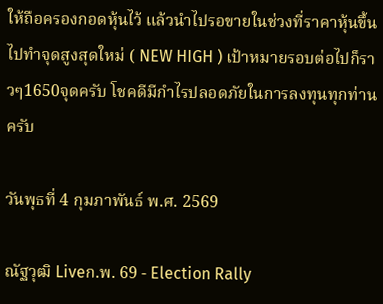ให้ถือครองกอดหุ้นไว้ แล้วนำไปรอขายในช่วงที่ราคาหุ้นขึ้นไปทำจุดสูงสุดใหม่ ( NEW HIGH ) เป้าหมายรอบต่อไปก็ราวๆ1650จุดครับ โชคดีมีกำไรปลอดภัยในการลงทุนทุกท่านครับ

วันพุธที่ 4 กุมภาพันธ์ พ.ศ. 2569

ณัฐวุฒิ Liveก.พ. 69 - Election Rally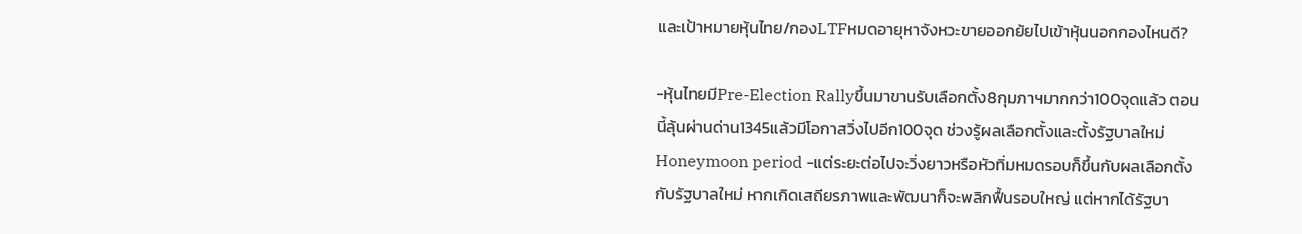และเป้าหมายหุ้นไทย/กองLTFหมดอายุหาจังหวะขายออกย้ยไปเข้าหุ้นนอกกองไหนดี?

-หุ้นไทยมีPre-Election Rallyขึ้นมาขานรับเลือกตั้ง8กุมภาฯมากกว่า100จุดแล้ว ตอนนี้ลุ้นผ่านด่าน1345แล้วมีโอกาสวิ่งไปอีก100จุด ช่วงรู้ผลเลือกตั้งและตั้งรัฐบาลใหม่ Honeymoon period -แต่ระยะต่อไปจะวิ่งยาวหรือหัวทิ่มหมดรอบก็ขึ้นกับผลเลือกตั้งกับรัฐบาลใหม่ หากเกิดเสถียรภาพและพัฒนาก็จะพลิกฟื้นรอบใหญ่ แต่หากได้รัฐบา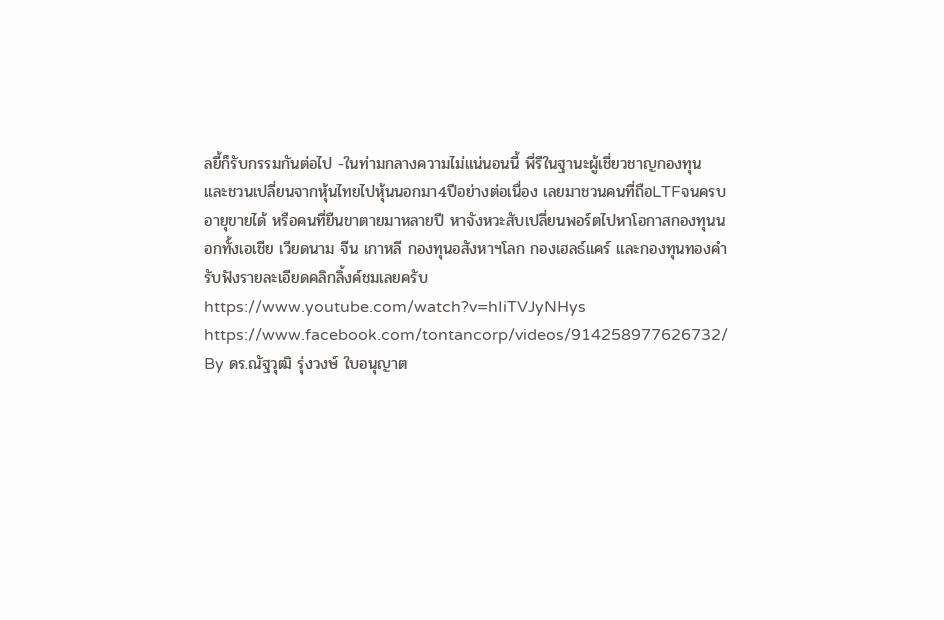ลยี้ก็รับกรรมกันต่อไป -ในท่ามกลางความไม่แน่นอนนี้ พี่รีในฐานะผู้เชี่ยวชาญกองทุน และชวนเปลี่ยนจากหุ้นไทยไปหุ้นนอกมา4ปีอย่างต่อเนื่อง เลยมาชวนคนที่ถือLTFจนครบอายุขายได้ หรือคนที่ยืนขาตายมาหลายปี หาจังหวะสับเปลี่ยนพอร์ตไปหาโอกาสกองทุนนอกทั้งเอเชีย เวียดนาม จีน เกาหลี กองทุนอสังหาฯโลก กองเฮลธ์แคร์ และกองทุนทองคำ รับฟังรายละเอียดคลิกลิ้งค์ชมเลยครับ https://www.youtube.com/watch?v=hIiTVJyNHys https://www.facebook.com/tontancorp/videos/914258977626732/ By ดร.ณัฐวุฒิ รุ่งวงษ์ ใบอนุญาต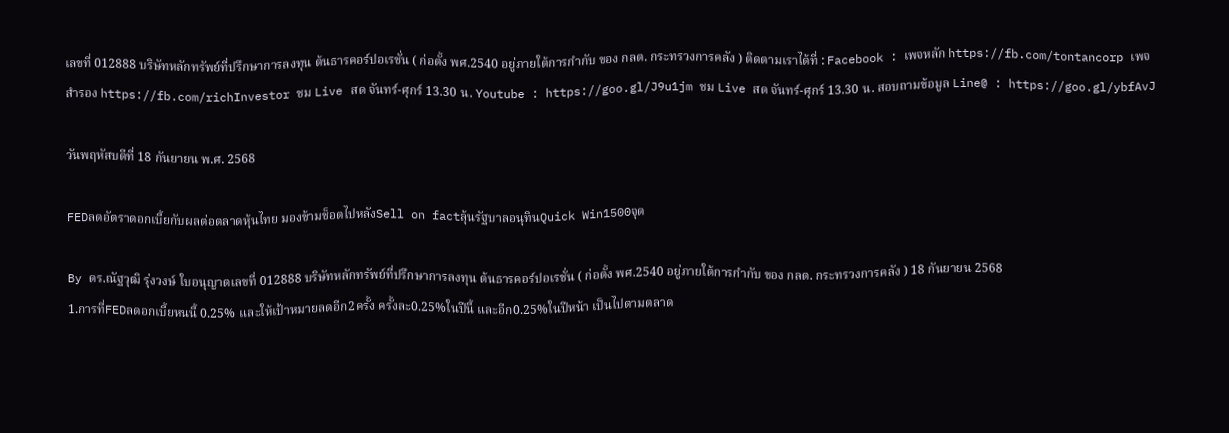เลขที่ 012888 บริษัทหลักทรัพย์ที่ปรึกษาการลงทุน ต้นธารคอร์ปอเรชั่น ( ก่อตั้ง พศ.2540 อยู่ภายใต้การกำกับ ของ กลต. กระทรวงการคลัง ) ติดตามเราได้ที่ : Facebook : เพจหลัก https://fb.com/tontancorp เพจสำรอง https://fb.com/richInvestor ชม Live สด จันทร์-ศุกร์ 13.30 น. Youtube : https://goo.gl/J9u1jm ชม Live สด จันทร์-ศุกร์ 13.30 น. สอบถามข้อมูล Line@ : https://goo.gl/ybfAvJ

วันพฤหัสบดีที่ 18 กันยายน พ.ศ. 2568

FEDลดอัตราดอกเบี้ยกับผลต่อตลาดหุ้นไทย มองข้ามช็อตไปหลังSell on factลุ้นรัฐบาลอนุทินQuick Win1500จุด

By ดร.ณัฐวุฒิ รุ่งวงษ์ ใบอนุญาตเลขที่ 012888 บริษัทหลักทรัพย์ที่ปรึกษาการลงทุน ต้นธารคอร์ปอเรชั่น ( ก่อตั้ง พศ.2540 อยู่ภายใต้การกำกับ ของ กลต. กระทรวงการคลัง ) 18 กันยายน 2568
1.การที่FEDลดอกเบี้ยหนนี้ 0.25% และให้เป้าหมายลดอีก2ครั้ง ครั้งละ0.25%ในปีนี้ และอีก0.25%ในปีหน้า เป็นไปตามตลาด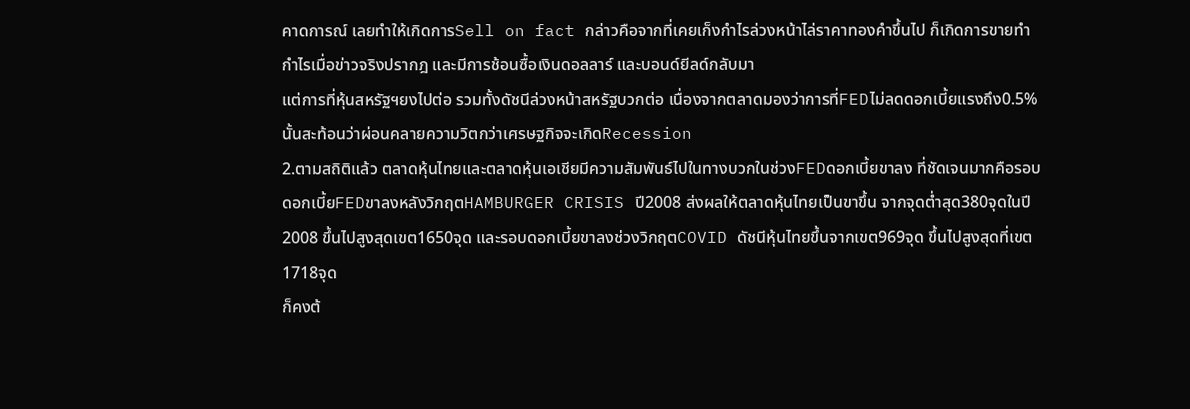คาดการณ์ เลยทำให้เกิดการSell on fact กล่าวคือจากที่เคยเก็งกำไรล่วงหน้าไล่ราคาทองคำขึ้นไป ก็เกิดการขายทำกำไรเมื่อข่าวจริงปรากฎ และมีการช้อนซื้อเงินดอลลาร์ และบอนด์ยีลด์กลับมา
แต่การที่หุ้นสหรัฐฯยงไปต่อ รวมทั้งดัชนีล่วงหน้าสหรัฐบวกต่อ เนื่องจากตลาดมองว่าการที่FEDไม่ลดดอกเบี้ยแรงถึง0.5%นั้นสะท้อนว่าผ่อนคลายความวิตกว่าเศรษฐกิจจะเกิดRecession
2.ตามสถิติแล้ว ตลาดหุ้นไทยและตลาดหุ้นเอเชียมีความสัมพันธ์ไปในทางบวกในช่วงFEDดอกเบี้ยขาลง ที่ชัดเจนมากคือรอบดอกเบี้ยFEDขาลงหลังวิกฤตHAMBURGER CRISIS ปี2008 ส่งผลให้ตลาดหุ้นไทยเป็นขาขึ้น จากจุดต่ำสุด380จุดในปี2008 ขึ้นไปสูงสุดเขต1650จุด และรอบดอกเบี้ยขาลงช่วงวิกฤตCOVID ดัชนีหุ้นไทยขึ้นจากเขต969จุด ขึ้นไปสูงสุดที่เขต1718จุด
ก็คงต้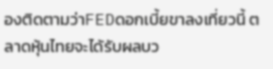องติดตามว่าFEDดอกเบี้ยขาลงเที่ยวนี้ ตลาดหุ้นไทยจะได้รับผลบว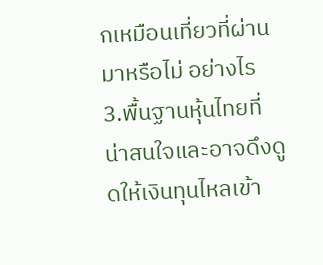กเหมือนเที่ยวที่ผ่านมาหรือไม่ อย่างไร
3.พื้นฐานหุ้นไทยที่น่าสนใจและอาจดึงดูดให้เงินทุนไหลเข้า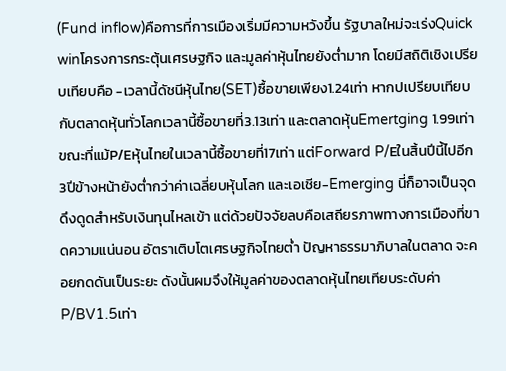(Fund inflow)คือการที่การเมืองเริ่มมีความหวังขึ้น รัฐบาลใหม่จะเร่งQuick winโครงการกระตุ้นเศรษฐกิจ และมูลค่าหุ้นไทยยังต่ำมาก โดยมีสถิติเชิงเปรียบเทียบคือ -เวลานี้ดัชนีหุ้นไทย(SET)ซื้อขายเพียง1.24เท่า หากปเปรียบเทียบกับตลาดหุ้นทั่วโลกเวลานี้ซื้อขายที่3.13เท่า และตลาดหุ้นEmertging 1.99เท่า ขณะที่แม้P/Eหุ้นไทยในเวลานี้ซื้อขายที่17เท่า แต่Forward P/Eในสิ้นปีนี้ไปอีก3ปีข้างหน้ายังต่ำกว่าค่าเฉลี่ยบหุ้นโลก และเอเชีย-Emerging นี่ก็อาจเป็นจุดดึงดูดสำหรับเงินทุนไหลเข้า แต่ด้วยปัจจัยลบคือเสถียรภาพทางการเมืองที่ขาดความแน่นอน อัตราเติบโตเศรษฐกิจไทยต่ำ ปัญหาธรรมาภิบาลในตลาด จะคอยกดดันเป็นระยะ ดังนั้นผมจึงให้มูลค่าของตลาดหุ้นไทยเทียบระดับค่าP/BV1.5เท่า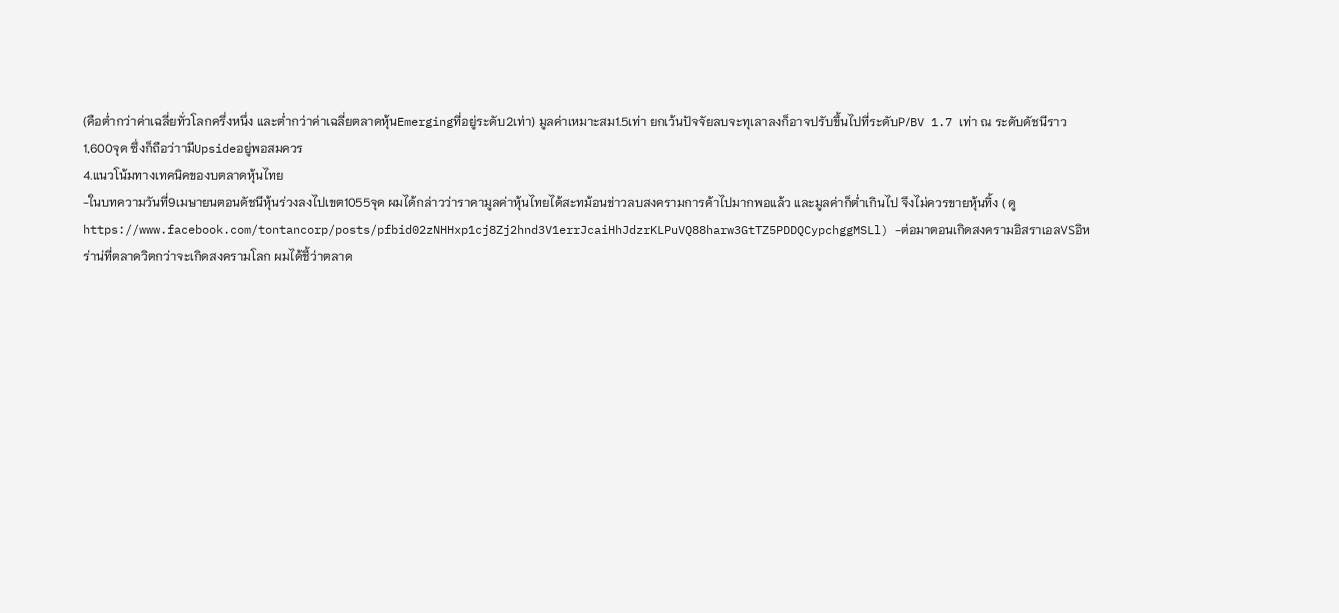(คือต่ำกว่าค่าเฉลี่ยทั่วโลกครึ่งหนึ่ง และต่ำกว่าค่าเฉลี่ยตลาดหุ้นEmergingที่อยู่ระดับ2เท่า) มูลค่าเหมาะสม1.5เท่า ยกเว้นปัจจัยลบจะทุเลาลงก็อาจปรับขึ้นไปที่ระดับP/BV 1.7 เท่า ณ ระดับดัชนีราว1,600จุด ซึ่งก็ถือว่าามีUpsideอยู่พอสมควร
4.แนวโน้มทางเทคนิคของบตลาดหุ้นไทย
-ในบทความวันที่9เมษายนตอนดัชนีหุ้นร่วงลงไปเขต1055จุด ผมได้กล่าวว่าราคามูลค่าหุ้นไทยได้สะทม้อนข่าวลบสงครามการค้าไปมากพอแล้ว และมูลค่าก็ต่ำเกินไป จึงไม่ควรขายหุ้นทิ้ง ( ดู https://www.facebook.com/tontancorp/posts/pfbid02zNHHxp1cj8Zj2hnd3V1errJcaiHhJdzrKLPuVQ88harw3GtTZ5PDDQCypchggMSLl) -ต่อมาตอนเกิดสงครามอิสราเอลVSอิหร่าน่ที่ตลาดวิตกว่าจะเกิดสงครามโลก ผมได้ชี้ว่าตลาด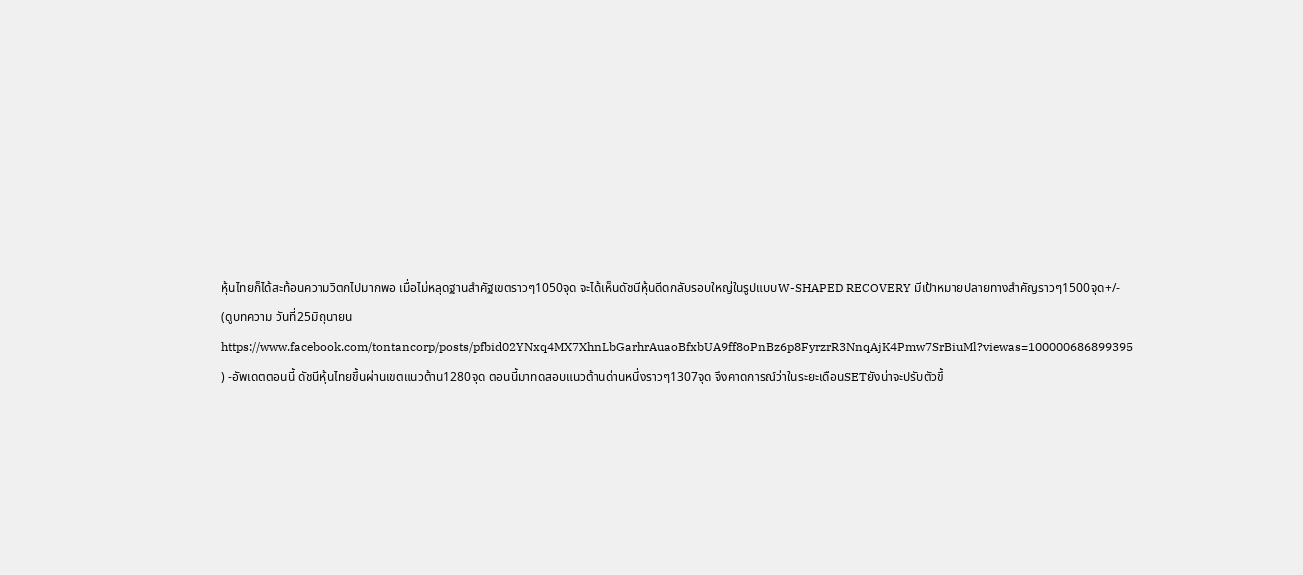หุ้นไทยก็ได้สะท้อนความวิตกไปมากพอ เมื่อไม่หลุดฐานสำคัฐเขตราวๆ1050จุด จะได้เห็นดัชนีหุ้นดีดกลับรอบใหญ่ในรูปแบบW-SHAPED RECOVERY มีเป้าหมายปลายทางสำคัญราวๆ1500จุด+/- (ดูบทความ วันที่25มิถุนายน https://www.facebook.com/tontancorp/posts/pfbid02YNxq4MX7XhnLbGarhrAuaoBfxbUA9ff8oPnBz6p8FyrzrR3NnqAjK4Pmw7SrBiuMl?viewas=100000686899395 ) -อัพเดตตอนนี้ ดัชนีหุ้นไทยขึ้นผ่านเขตแนวต้าน1280จุด ตอนนี้มาทดสอบแนวต้านด่านหนึ่งราวๆ1307จุด จึงคาดการณ์ว่าในระยะเดือนSETยังน่าจะปรับตัวขึ้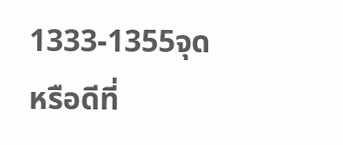1333-1355จุด หรือดีที่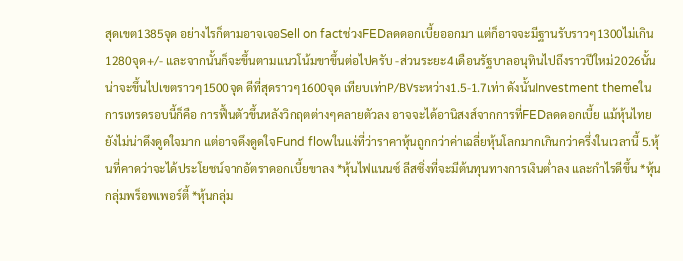สุดเขต1385จุด อย่างไรก็ตามอาจเจอSell on factช่วงFEDลดดอกเบี้ยออกมา แต่ก็อาจจะมีฐานรับราวๆ1300ไม่เกิน1280จุด+/- และจากนั้นก็จะขึ้นตามแนวโน้มขาขึ้นต่อไปครับ -ส่วนระยะ4เดือนรัฐบาลอนุทินไปถึงราวปีใหม่2026นั้น น่าจะขึ้นไปเขตราวๆ1500จุด ดีที่สุดราวๆ1600จุด เทียบเท่าP/BVระหว่าง1.5-1.7เท่า ดังนั้นInvestment themeในการเทรดรอบนี้ก็คือ การฟื้นตัวขึ้นหลังวิกฤตต่างๆคลายตัวลง อาจจะได้อานิสงส์จากการที่FEDลดดอกเบี้ย แม้หุ้นไทยยังไม่น่าดึงดูดใจมาก แต่อาจดึงดูดใจFund flowในแง่ที่ว่าราคาหุ้นถูกกว่าค่าเฉลี่ยหุ้นโลกมากเกินกว่าครึ่งในเวลานี้ 5.หุ้นที่คาดว่าจะได้ประโยชน์จากอัตราดอกเบี้ยขาลง *หุ้นไฟแนนซ์ ลีสซิ่งที่จะมีต้นทุนทางการเงินต่ำลง และกำไรดีขึ้น *หุ้นกลุ่มพร็อพเพอร์ตี้ *หุ้นกลุ่ม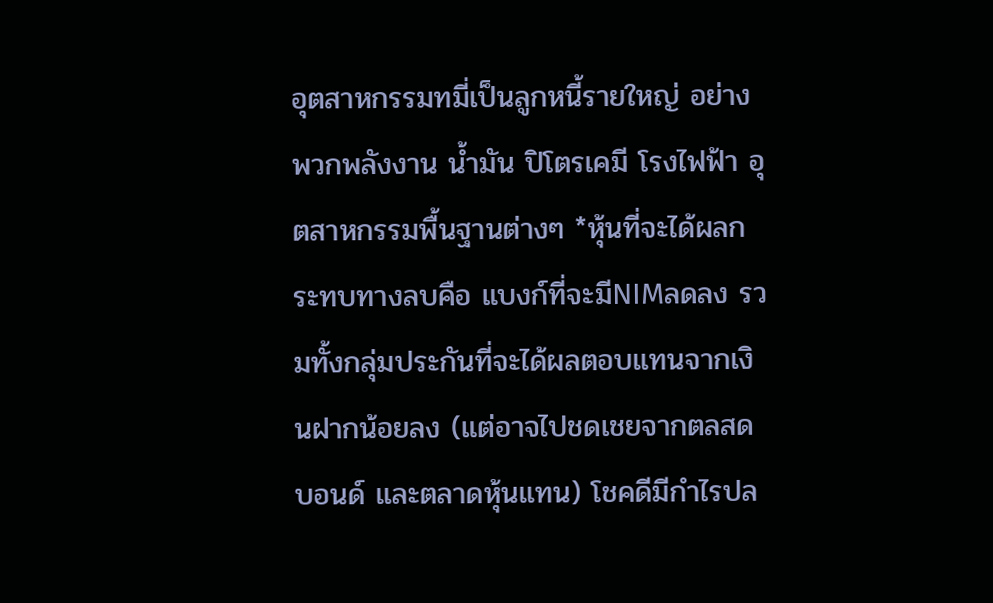อุตสาหกรรมทมี่เป็นลูกหนี้รายใหญ่ อย่างพวกพลังงาน น้ำมัน ปิโตรเคมี โรงไฟฟ้า อุตสาหกรรมพื้นฐานต่างๆ *หุ้นที่จะได้ผลกระทบทางลบคือ แบงก์ที่จะมีNIMลดลง รวมทั้งกลุ่มประกันที่จะได้ผลตอบแทนจากเงินฝากน้อยลง (แต่อาจไปชดเชยจากตลสดบอนด์ และตลาดหุ้นแทน) โชคดีมีกำไรปล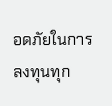อดภัยในการลงทุนทุก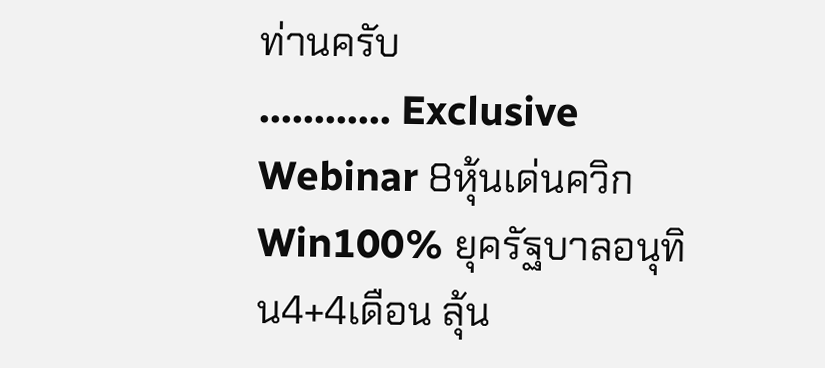ท่านครับ
............ Exclusive Webinar 8หุ้นเด่นควิกWin100% ยุครัฐบาลอนุทิน4+4เดือน ลุ้น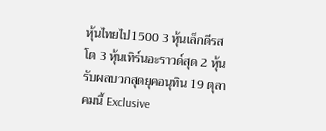หุ้นไทยไป1500 3 หุ้นเล็กดีรสโต 3 หุ้นเทิร์นอะราวด์สุด 2 หุ้นรับผลบวกสุดยุคอนุทิน 19 ตุลาคมนี้ Exclusive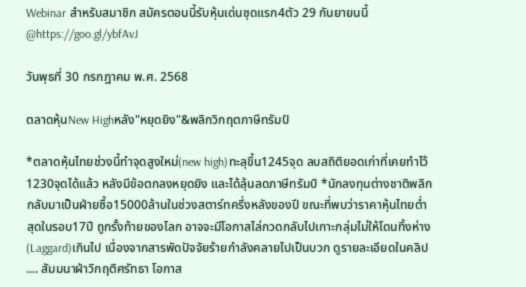Webinar สำหรับสมาชิก สมัครตอนนี้รับหุ้นเด่นชุดแรก4ตัว 29 กันยายนนี้ @https://goo.gl/ybfAvJ

วันพุธที่ 30 กรกฎาคม พ.ศ. 2568

ตลาดหุ้นNew Highหลัง"หยุดยิง"&พลิกวิกฤตภาษีทรัมป์

*ตลาดหุ้นไทยช่วงนี้ทำจุดสูงใหม่(new high)ทะลุขึ้น1245จุด ลบสถิติยอดเก่าที่เคยทำไว้1230จุดได้แล้ว หลังมีข้อตกลงหยุดยิง และได้ลุ้นลดภาษีทรัมป์ *นักลงทุนต่างชาติพลิกกลับมาเป็นฝ่ายซื้อ15000ล้านในช่วงสตาร์ทครึ่งหลังของปี ขณะที่พบว่าราคาหุ้นไทยต่ำสุดในรอบ17ปี ถูกรั้งท้ายของโลก อาจจะมีโอกาสไล่กวดกลับไปเกาะกลุ่มไม่ให้โดนทิ้งห่าง(Laggard)เกินไป เนื่องจากสารพัดปัจจัยร้ายกำลังคลายไปเป็นบวก ดูรายละเอียดในคลิป .... สัมมนาฝ่าวิกฤติศรัทธา โอกาส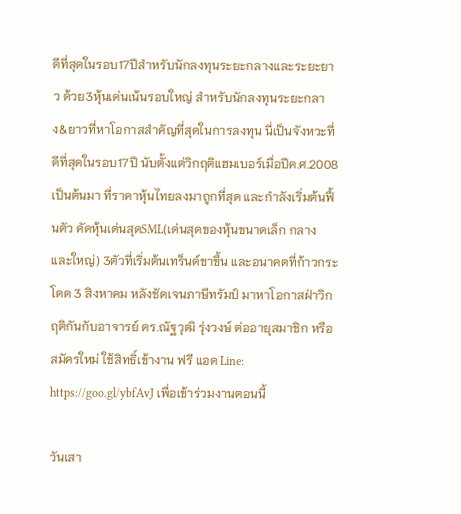ดีที่สุดในรอบ17ปีสำหรับนักลงทุนระยะกลางและระยะยาว ด้วย3หุ้นเด่นเน้นรอบใหญ่ สำหรับนักลงทุนระยะกลาง&ยาวที่หาโอกาสสำคัญที่สุดในการลงทุน นี่เป็นจังหวะที่ดีที่สุดในรอบ17ปี นับตั้งแต่วิกฤติแฮมเบอร์เมื่อปีค.ศ.2008เป็นต้นมา ที่ราคาหุ้นไทยลงมาถูกที่สุด และกำลังเริ่มต้นฟื้นตัว คัดหุ้นเด่นสุดSML(เด่นสุดของหุ้นขนาดเล็ก กลาง และใหญ่) 3ตัวที่เริ่มต้นเทร็นด์ขาขึ้น และอนาคตที่ก้าวกระโดด 3 สิงหาคม หลังชัดเจนภาษีทรัมป์ มาหาโอกาสฝ่าวิกฤติกันกับอาจารย์ ดร.ณัฐวุฒิ รุ่งวงษ์ ต่ออายุสมาชิก หรือสมัครใหม่ ใช้สิทธิ์เข้างาน ฟรี แอด Line: https://goo.gl/ybfAvJ เพื่อเข้าร่วมงานตอนนี้

วันเสา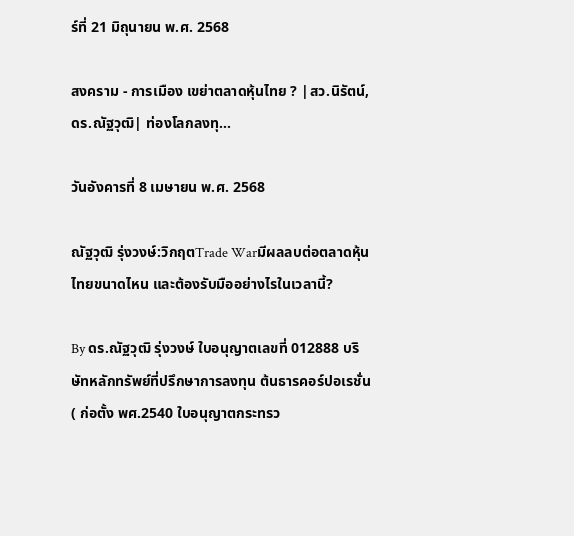ร์ที่ 21 มิถุนายน พ.ศ. 2568

สงคราม - การเมือง เขย่าตลาดหุ้นไทย ? |สว.นิรัตน์,ดร.ณัฐวุฒิ| ท่องโลกลงทุ...

วันอังคารที่ 8 เมษายน พ.ศ. 2568

ณัฐวุฒิ รุ่งวงษ์:วิกฤตTrade Warมีผลลบต่อตลาดหุ้นไทยขนาดไหน และต้องรับมืออย่างไรในเวลานี้?

By ดร.ณัฐวุฒิ รุ่งวงษ์ ใบอนุญาตเลขที่ 012888 บริษัทหลักทรัพย์ที่ปรึกษาการลงทุน ต้นธารคอร์ปอเรชั่น ( ก่อตั้ง พศ.2540 ใบอนุญาตกระทรว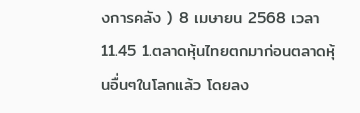งการคลัง ) 8 เมษายน 2568 เวลา11.45 1.ตลาดหุ้นไทยตกมาก่อนตลาดหุ้นอื่นๆในโลกแล้ว โดยลง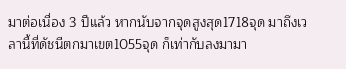มาต่อเนื่อง 3 ปีแล้ว หากนับจากจุดสูงสุด1718จุด มาถึงเวลานี้ที่ดัชนีตกมาเขต1055จุด ก็เท่ากับลงมามา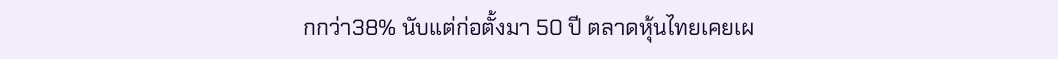กกว่า38% นับแต่ก่อตั้งมา 50 ปี ตลาดหุ้นไทยเคยเผ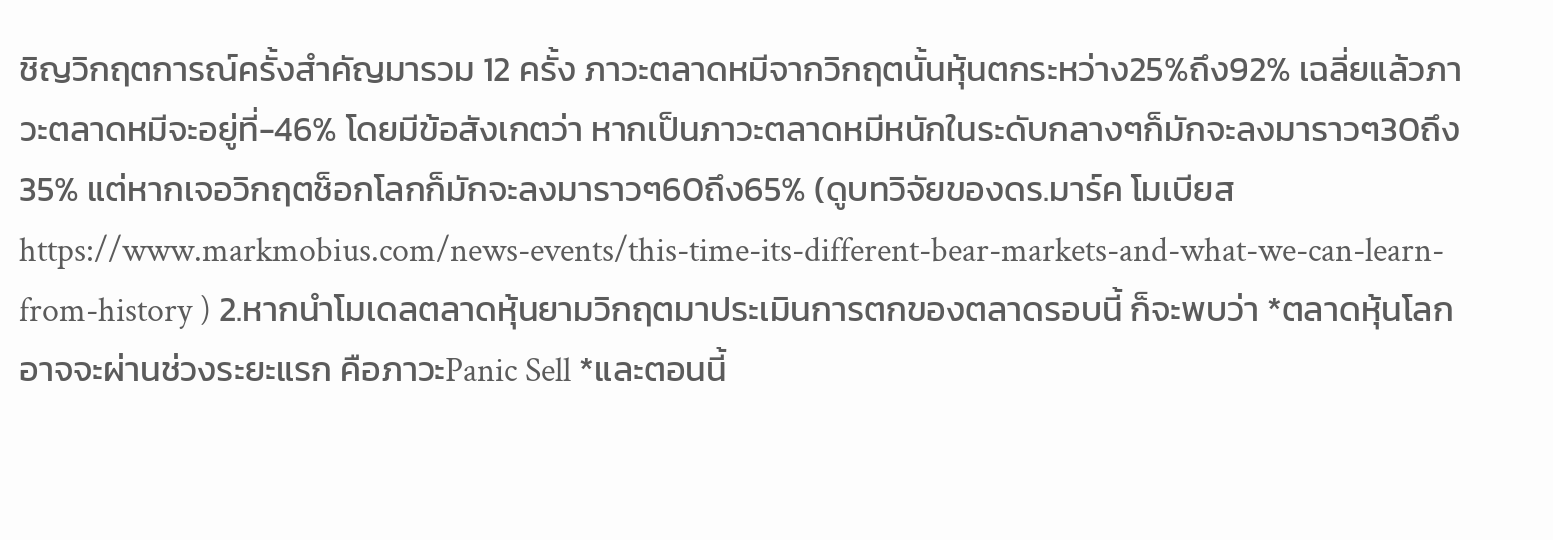ชิญวิกฤตการณ์ครั้งสำคัญมารวม 12 ครั้ง ภาวะตลาดหมีจากวิกฤตนั้นหุ้นตกระหว่าง25%ถึง92% เฉลี่ยแล้วภาวะตลาดหมีจะอยู่ที่-46% โดยมีข้อสังเกตว่า หากเป็นภาวะตลาดหมีหนักในระดับกลางๆก็มักจะลงมาราวๆ30ถึง35% แต่หากเจอวิกฤตช็อกโลกก็มักจะลงมาราวๆ60ถึง65% (ดูบทวิจัยของดร.มาร์ค โมเบียส https://www.markmobius.com/news-events/this-time-its-different-bear-markets-and-what-we-can-learn-from-history ) 2.หากนำโมเดลตลาดหุ้นยามวิกฤตมาประเมินการตกของตลาดรอบนี้ ก็จะพบว่า *ตลาดหุ้นโลกอาจจะผ่านช่วงระยะแรก คือภาวะPanic Sell *และตอนนี้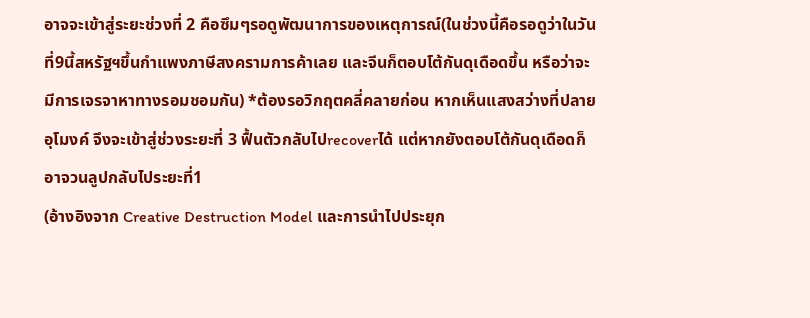อาจจะเข้าสู่ระยะช่วงที่ 2 คือซึมๆรอดูพัฒนาการของเหตุการณ์(ในช่วงนี้คือรอดูว่าในวันที่9นี้สหรัฐฯขึ้นกำแพงภาษีสงครามการค้าเลย และจีนก็ตอบโต้กันดุเดือดขึ้น หรือว่าจะมีการเจรจาหาทางรอมชอมกัน) *ต้องรอวิกฤตคลี่คลายก่อน หากเห็นแสงสว่างที่ปลายอุโมงค์ จึงจะเข้าสู่ช่วงระยะที่ 3 ฟื้นตัวกลับไปrecoverได้ แต่หากยังตอบโต้กันดุเดือดก็อาจวนลูปกลับไประยะที่1
(อ้างอิงจาก Creative Destruction Model และการนำไปประยุก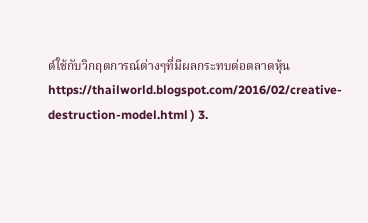ต์ใช้กับวิกฤตการณ์ต่างๆที่มีผลกระทบต่อตลาดหุ้น https://thailworld.blogspot.com/2016/02/creative-destruction-model.html ) 3.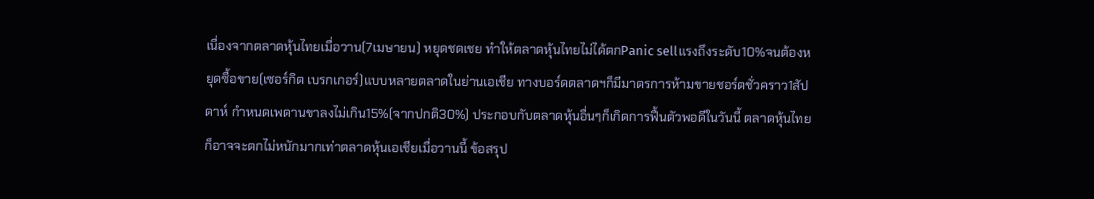เนื่องจากตลาดหุ้นไทยเมื่อวาน(7เมษายน) หยุดชดเชย ทำให้ตลาดหุ้นไทยไม่ได้ตกPanic sellแรงถึงระดับ10%จนต้องหยุดซื้อขาย(เซอร์กิต เบรกเกอร์)แบบหลายตลาดในย่านเอเชีย ทางบอร์ดตลาดฯก็มีมาตรการห้ามขายชอร์ตชั่วคราว1สัปดาห์ กำหนดเพดานขาลงไม่เกิน15%(จากปกติ30%) ประกอบกับตลาดหุ้นอื่นๆก็เกิดการฟื้นตัวพอดีในวันนี้ ตลาดหุ้นไทยก็อาจจะตกไม่หนักมากเท่าตลาดหุ้นเอเชียเมื่อวานนี้ ข้อสรุป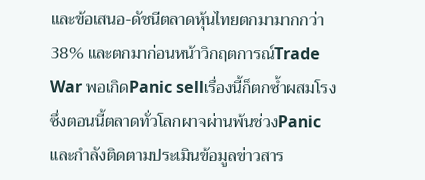และข้อเสนอ-ดัชนีตลาดหุ้นไทยตกมามากกว่า38% และตกมาก่อนหน้าวิกฤตการณ์Trade War พอเกิดPanic sellเรื่องนี้ก็ตกซ้ำผสมโรง ซึ่งตอนนี้ตลาดทั่วโลกผาจผ่านพ้นช่วงPanic และกำลังติดตามประเมินข้อมูลข่าวสาร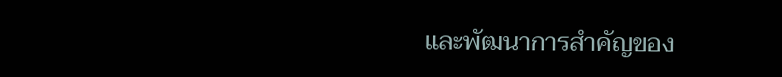และพัฒนาการสำคัญของ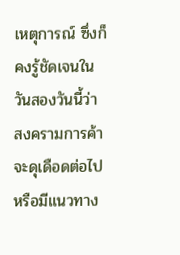เหตุการณ์ ซึ่งก็คงรู้ชัดเจนในวันสองวันนี้ว่า สงครามการค้าจะดุเดือดต่อไป หรือมีแนวทาง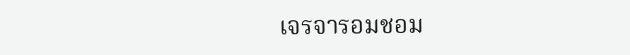เจรจารอมชอม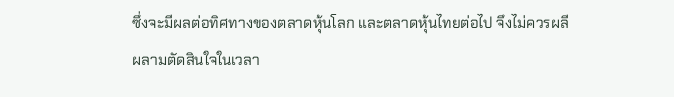ซึ่งจะมีผลต่อทิศทางของตลาดหุ้นโลก และตลาดหุ้นไทยต่อไป จึงไม่ควรผลีผลามตัดสินใจในเวลา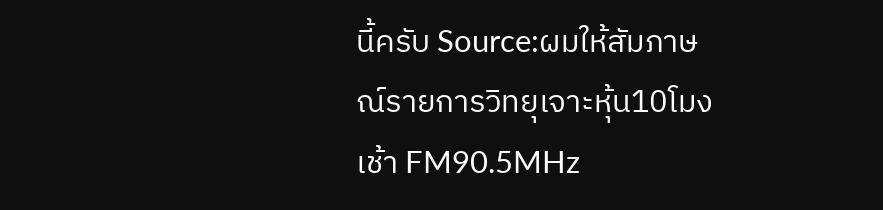นี้ครับ Source:ผมให้สัมภาษณ์รายการวิทยุเจาะหุ้น10โมงเช้า FM90.5MHz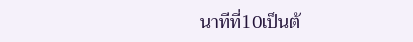นาทีที่10เป็นต้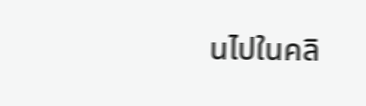นไปในคลิ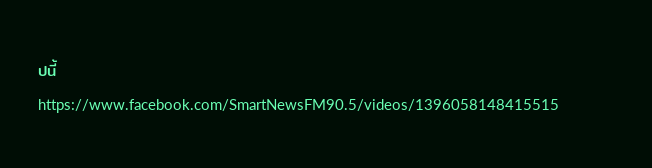ปนี้ https://www.facebook.com/SmartNewsFM90.5/videos/1396058148415515